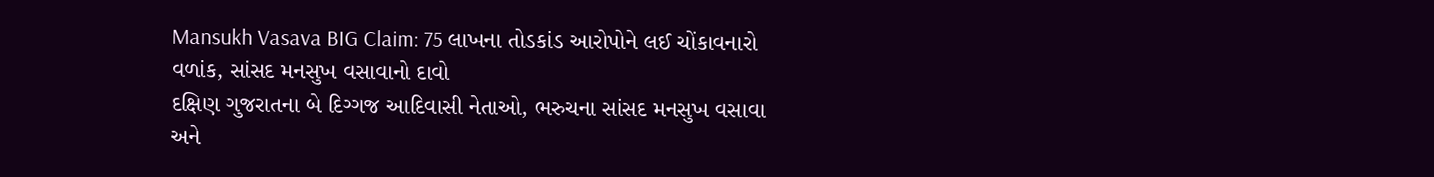Mansukh Vasava BIG Claim: 75 લાખના તોડકાંડ આરોપોને લઈ ચોંકાવનારો વળાંક, સાંસદ મનસુખ વસાવાનો દાવો
દક્ષિણ ગુજરાતના બે દિગ્ગજ આદિવાસી નેતાઓ, ભરુચના સાંસદ મનસુખ વસાવા અને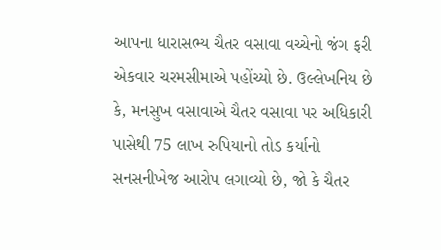આપના ધારાસભ્ય ચૈતર વસાવા વચ્ચેનો જંગ ફરી એકવાર ચરમસીમાએ પહોંચ્યો છે. ઉલ્લેખનિય છે કે, મનસુખ વસાવાએ ચૈતર વસાવા પર અધિકારી પાસેથી 75 લાખ રુપિયાનો તોડ કર્યાનો સનસનીખેજ આરોપ લગાવ્યો છે, જો કે ચૈતર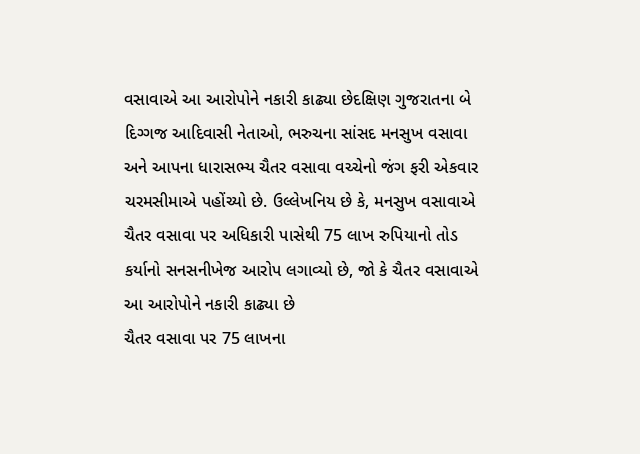વસાવાએ આ આરોપોને નકારી કાઢ્યા છેદક્ષિણ ગુજરાતના બે દિગ્ગજ આદિવાસી નેતાઓ, ભરુચના સાંસદ મનસુખ વસાવા અને આપના ધારાસભ્ય ચૈતર વસાવા વચ્ચેનો જંગ ફરી એકવાર ચરમસીમાએ પહોંચ્યો છે. ઉલ્લેખનિય છે કે, મનસુખ વસાવાએ ચૈતર વસાવા પર અધિકારી પાસેથી 75 લાખ રુપિયાનો તોડ કર્યાનો સનસનીખેજ આરોપ લગાવ્યો છે, જો કે ચૈતર વસાવાએ આ આરોપોને નકારી કાઢ્યા છે
ચૈતર વસાવા પર 75 લાખના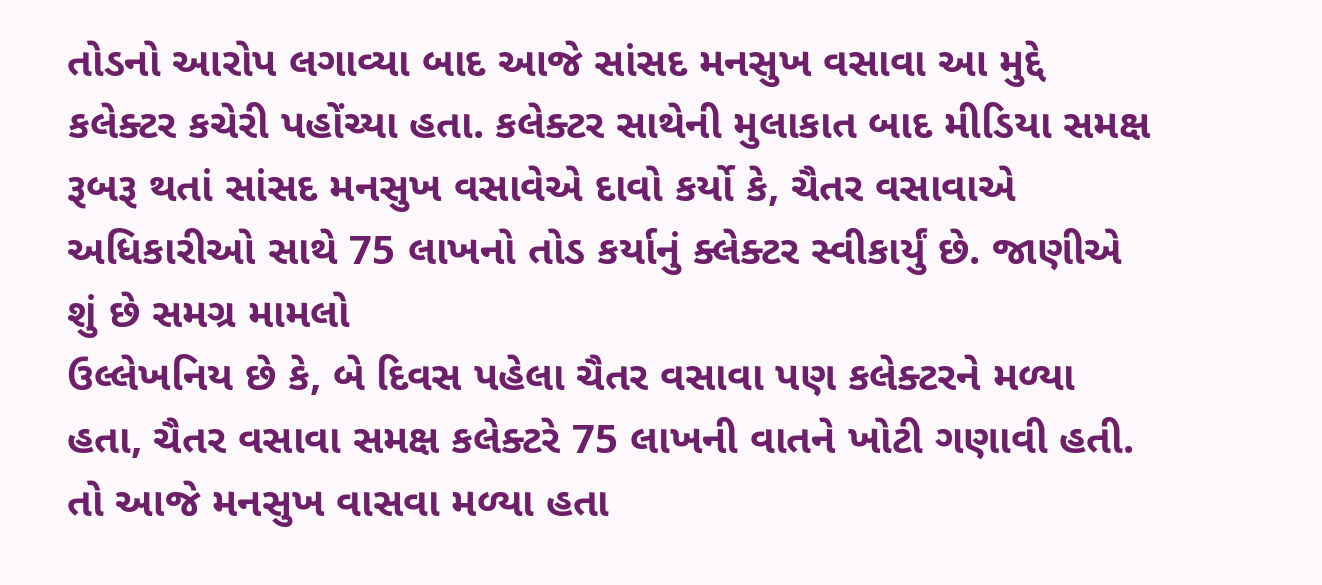તોડનો આરોપ લગાવ્યા બાદ આજે સાંસદ મનસુખ વસાવા આ મુદ્દે કલેક્ટર કચેરી પહોંચ્યા હતા. કલેક્ટર સાથેની મુલાકાત બાદ મીડિયા સમક્ષ રૂબરૂ થતાં સાંસદ મનસુખ વસાવેએ દાવો કર્યો કે, ચૈતર વસાવાએ અધિકારીઓ સાથે 75 લાખનો તોડ કર્યાનું ક્લેક્ટર સ્વીકાર્યું છે. જાણીએ શું છે સમગ્ર મામલો
ઉલ્લેખનિય છે કે, બે દિવસ પહેલા ચૈતર વસાવા પણ કલેક્ટરને મળ્યા હતા, ચૈતર વસાવા સમક્ષ કલેક્ટરે 75 લાખની વાતને ખોટી ગણાવી હતી. તો આજે મનસુખ વાસવા મળ્યા હતા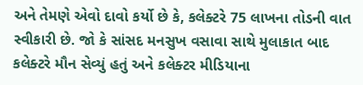અને તેમણે એવો દાવો કર્યો છે કે, કલેક્ટરે 75 લાખના તોડની વાત સ્વીકારી છે. જો કે સાંસદ મનસુખ વસાવા સાથે મુલાકાત બાદ કલેક્ટરે મૌન સેવ્યું હતું અને કલેક્ટર મીડિયાના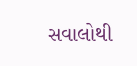સવાલોથી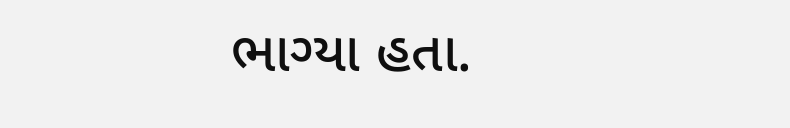ભાગ્યા હતા.